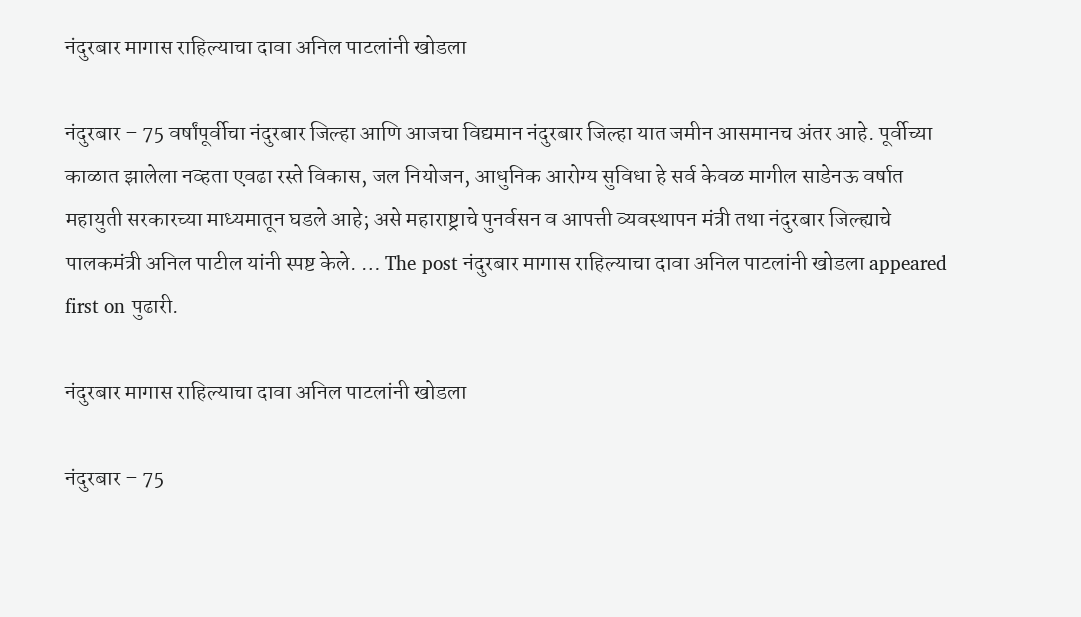नंदुरबार मागास राहिल्याचा दावा अनिल पाटलांनी खोडला

नंदुरबार – 75 वर्षांपूर्वीचा नंदुरबार जिल्हा आणि आजचा विद्यमान नंदुरबार जिल्हा यात जमीन आसमानच अंतर आहे. पूर्वीच्या काळात झालेला नव्हता एवढा रस्ते विकास, जल नियोजन, आधुनिक आरोग्य सुविधा हे सर्व केवळ मागील साडेनऊ वर्षात महायुती सरकारच्या माध्यमातून घडले आहे; असे महाराष्ट्राचे पुनर्वसन व आपत्ती व्यवस्थापन मंत्री तथा नंदुरबार जिल्ह्याचे पालकमंत्री अनिल पाटील यांनी स्पष्ट केले. … The post नंदुरबार मागास राहिल्याचा दावा अनिल पाटलांनी खोडला appeared first on पुढारी.

नंदुरबार मागास राहिल्याचा दावा अनिल पाटलांनी खोडला

नंदुरबार – 75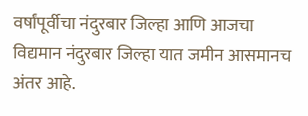वर्षांपूर्वीचा नंदुरबार जिल्हा आणि आजचा विद्यमान नंदुरबार जिल्हा यात जमीन आसमानच अंतर आहे.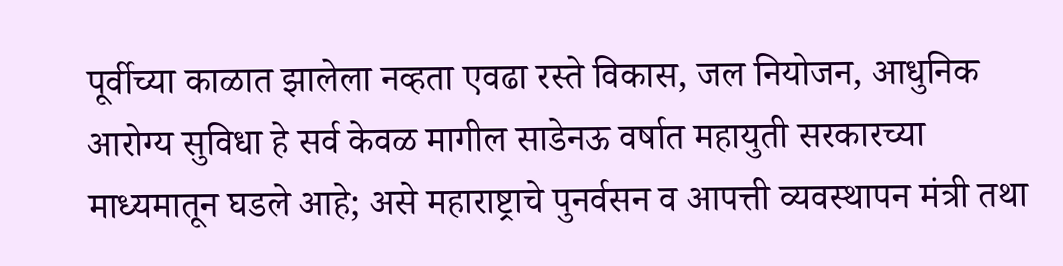पूर्वीच्या काळात झालेला नव्हता एवढा रस्ते विकास, जल नियोजन, आधुनिक आरोग्य सुविधा हे सर्व केवळ मागील साडेनऊ वर्षात महायुती सरकारच्या माध्यमातून घडले आहे; असे महाराष्ट्राचे पुनर्वसन व आपत्ती व्यवस्थापन मंत्री तथा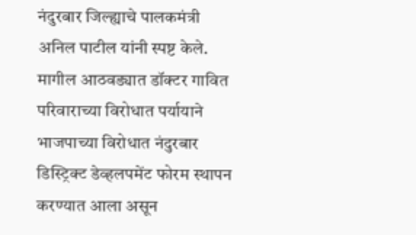नंदुरबार जिल्ह्याचे पालकमंत्री अनिल पाटील यांनी स्पष्ट केले.
मागील आठवड्यात डॉक्टर गावित परिवाराच्या विरोधात पर्यायाने भाजपाच्या विरोधात नंदुरबार डिस्ट्रिक्ट डेव्हलपमेंट फोरम स्थापन करण्यात आला असून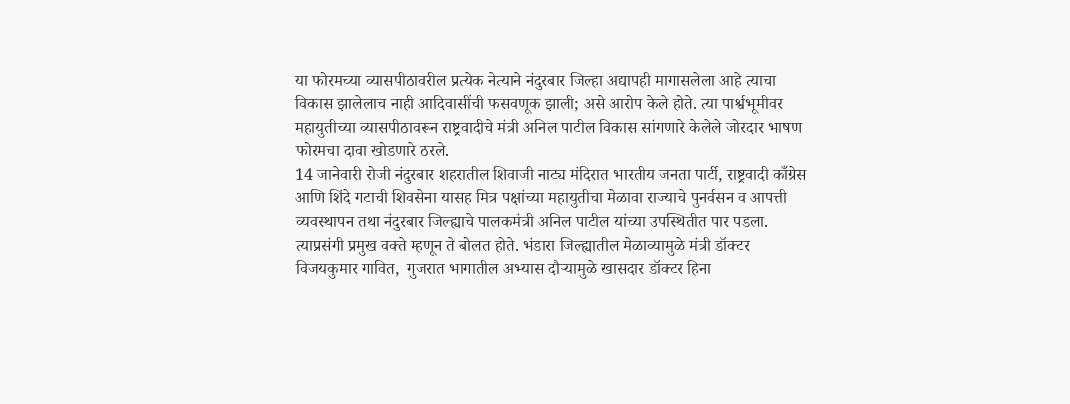या फोरमच्या व्यासपीठावरील प्रत्येक नेत्याने नंदुरबार जिल्हा अद्यापही मागासलेला आहे त्याचा विकास झालेलाच नाही आदिवासींची फसवणूक झाली; असे आरोप केले होते. त्या पार्श्वभूमीवर महायुतीच्या व्यासपीठावरून राष्ट्रवादीचे मंत्री अनिल पाटील विकास सांगणारे केलेले जोरदार भाषण फोरमचा दावा खोडणारे ठरले.
14 जानेवारी रोजी नंदुरबार शहरातील शिवाजी नाट्य मंदिरात भारतीय जनता पार्टी, राष्ट्रवादी काँग्रेस आणि शिंदे गटाची शिवसेना यासह मित्र पक्षांच्या महायुतीचा मेळावा राज्याचे पुनर्वसन व आपत्ती व्यवस्थापन तथा नंदुरबार जिल्ह्याचे पालकमंत्री अनिल पाटील यांच्या उपस्थितीत पार पडला. त्याप्रसंगी प्रमुख वक्ते म्हणून ते बोलत होते. भंडारा जिल्ह्यातील मेळाव्यामुळे मंत्री डॉक्टर विजयकुमार गावित,  गुजरात भागातील अभ्यास दौऱ्यामुळे खासदार डॉक्टर हिना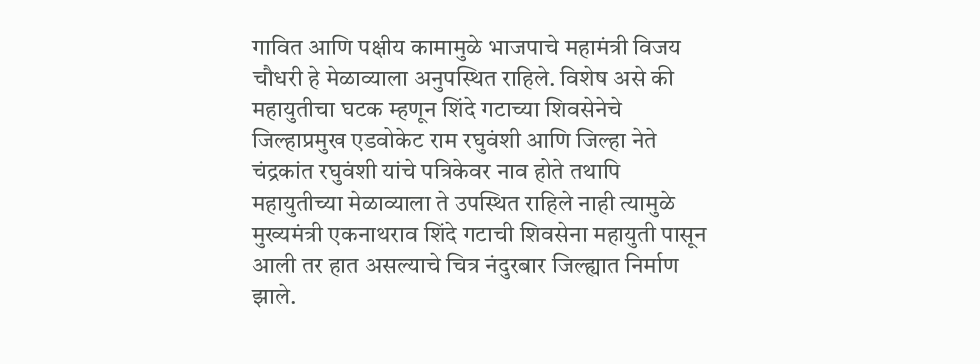गावित आणि पक्षीय कामामुळे भाजपाचे महामंत्री विजय चौधरी हे मेळाव्याला अनुपस्थित राहिले. विशेष असे की महायुतीचा घटक म्हणून शिंदे गटाच्या शिवसेनेचे जिल्हाप्रमुख एडवोकेट राम रघुवंशी आणि जिल्हा नेते चंद्रकांत रघुवंशी यांचे पत्रिकेवर नाव होते तथापि महायुतीच्या मेळाव्याला ते उपस्थित राहिले नाही त्यामुळे मुख्यमंत्री एकनाथराव शिंदे गटाची शिवसेना महायुती पासून आली तर हात असल्याचे चित्र नंदुरबार जिल्ह्यात निर्माण झाले.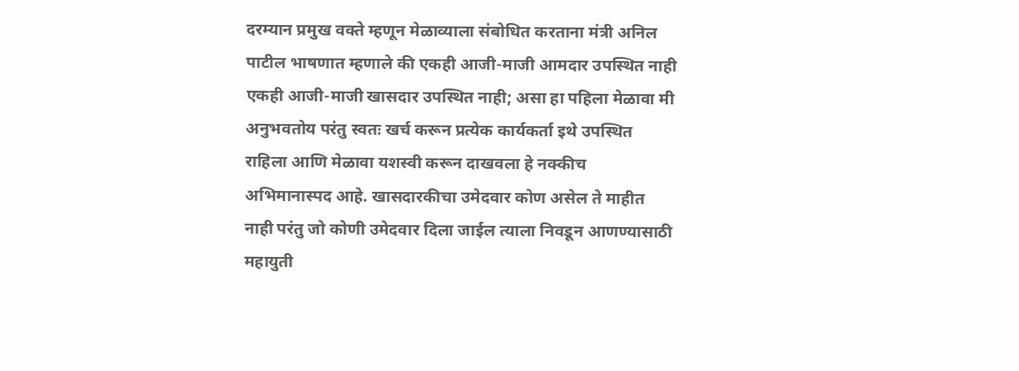दरम्यान प्रमुख वक्ते म्हणून मेळाव्याला संबोधित करताना मंत्री अनिल पाटील भाषणात म्हणाले की एकही आजी-माजी आमदार उपस्थित नाही एकही आजी-माजी खासदार उपस्थित नाही; असा हा पहिला मेळावा मी अनुभवतोय परंतु स्वतः खर्च करून प्रत्येक कार्यकर्ता इथे उपस्थित राहिला आणि मेळावा यशस्वी करून दाखवला हे नक्कीच अभिमानास्पद आहे. खासदारकीचा उमेदवार कोण असेल ते माहीत नाही परंतु जो कोणी उमेदवार दिला जाईल त्याला निवडून आणण्यासाठी महायुती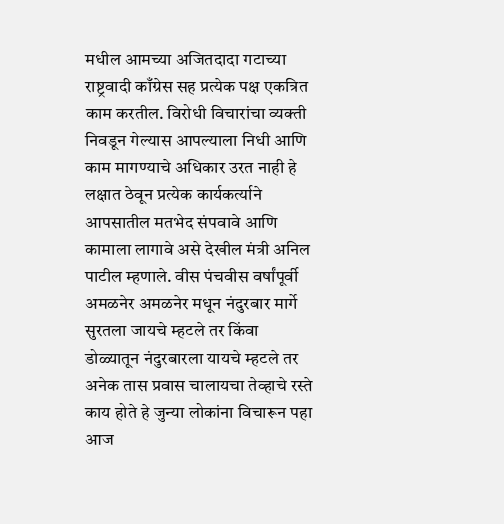मधील आमच्या अजितदादा गटाच्या राष्ट्रवादी काँग्रेस सह प्रत्येक पक्ष एकत्रित काम करतील. विरोधी विचारांचा व्यक्ती निवडून गेल्यास आपल्याला निधी आणि काम मागण्याचे अधिकार उरत नाही हे लक्षात ठेवून प्रत्येक कार्यकर्त्याने आपसातील मतभेद संपवावे आणि कामाला लागावे असे देखील मंत्री अनिल पाटील म्हणाले. वीस पंचवीस वर्षांपूर्वी अमळनेर अमळनेर मधून नंदुरबार मार्गे सुरतला जायचे म्हटले तर किंवा डोळ्यातून नंदुरबारला यायचे म्हटले तर अनेक तास प्रवास चालायचा तेव्हाचे रस्ते काय होते हे जुन्या लोकांना विचारून पहा आज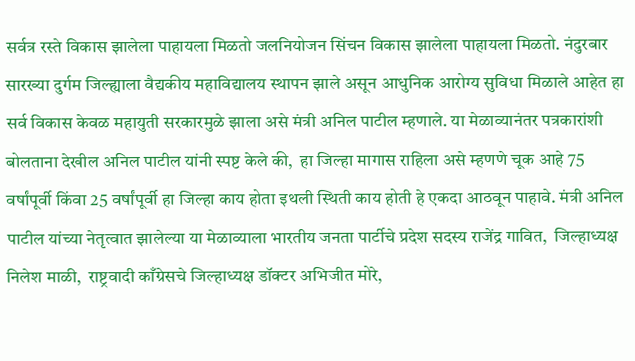सर्वत्र रस्ते विकास झालेला पाहायला मिळतो जलनियोजन सिंचन विकास झालेला पाहायला मिळतो. नंदुरबार सारख्या दुर्गम जिल्ह्याला वैद्यकीय महाविद्यालय स्थापन झाले असून आधुनिक आरोग्य सुविधा मिळाले आहेत हा सर्व विकास केवळ महायुती सरकारमुळे झाला असे मंत्री अनिल पाटील म्हणाले. या मेळाव्यानंतर पत्रकारांशी बोलताना देखील अनिल पाटील यांनी स्पष्ट केले की,  हा जिल्हा मागास राहिला असे म्हणणे चूक आहे 75 वर्षांपूर्वी किंवा 25 वर्षांपूर्वी हा जिल्हा काय होता इथली स्थिती काय होती हे एकदा आठवून पाहावे. मंत्री अनिल पाटील यांच्या नेतृत्वात झालेल्या या मेळाव्याला भारतीय जनता पार्टीचे प्रदेश सदस्य राजेंद्र गावित,  जिल्हाध्यक्ष निलेश माळी,  राष्ट्रवादी काँग्रेसचे जिल्हाध्यक्ष डॉक्टर अभिजीत मोरे,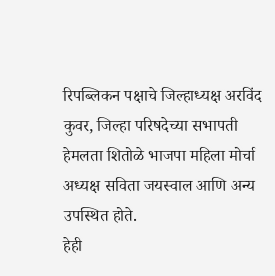रिपब्लिकन पक्षाचे जिल्हाध्यक्ष अरविंद कुवर, जिल्हा परिषदेच्या सभापती हेमलता शितोळे भाजपा महिला मोर्चा अध्यक्ष सविता जयस्वाल आणि अन्य उपस्थित होते.
हेही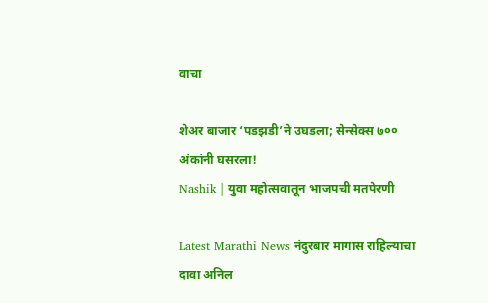वाचा

शेअर बाजार ‘पडझडी’ने उघडला; सेन्सेक्स ७०० अंकांनी घसरला!
Nashik | युवा महोत्सवातून भाजपची मतपेरणी

Latest Marathi News नंदुरबार मागास राहिल्याचा दावा अनिल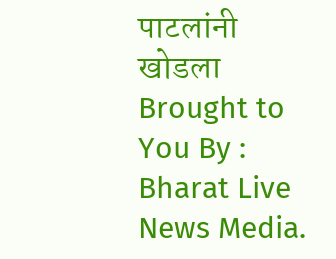पाटलांनी खोडला Brought to You By : Bharat Live News Media.